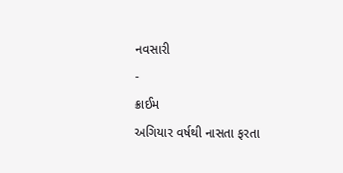નવસારી
-
ક્રાઈમ
અગિયાર વર્ષથી નાસતા ફરતા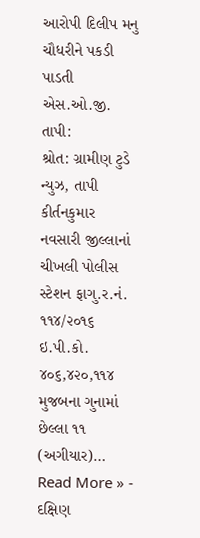આરોપી દિલીપ મનુ ચૌધરીને પકડી પાડતી એસ.ઓ.જી. તાપી:
શ્રોત: ગ્રામીણ ટુડે ન્યુઝ, તાપી કીર્તનકુમાર નવસારી જીલ્લાનાં ચીખલી પોલીસ સ્ટેશન ફાગુ.ર.નં. ૧૧૪/૨૦૧૬ ઇ.પી.કો. ૪૦૬,૪૨૦,૧૧૪ મુજબના ગુનામાં છેલ્લા ૧૧ (અગીયાર)…
Read More » -
દક્ષિણ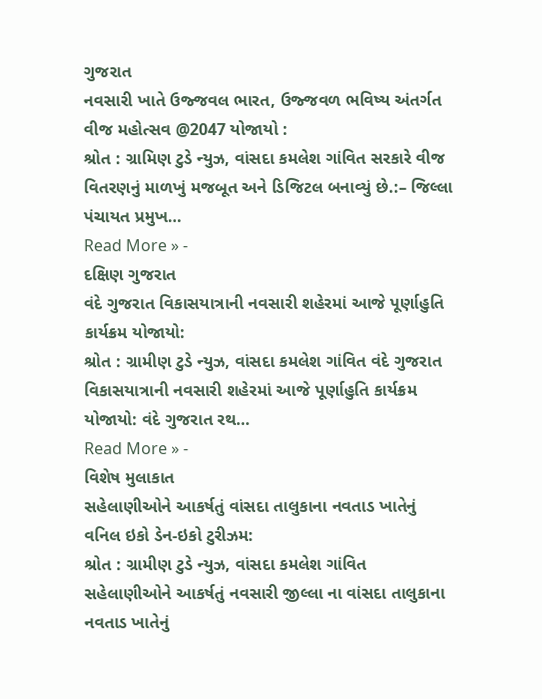ગુજરાત
નવસારી ખાતે ઉજ્જવલ ભારત, ઉજ્જવળ ભવિષ્ય અંતર્ગત વીજ મહોત્સવ @2047 યોજાયો :
શ્રોત : ગ્રામિણ ટુડે ન્યુઝ, વાંસદા કમલેશ ગાંવિત સરકારે વીજ વિતરણનું માળખું મજબૂત અને ડિજિટલ બનાવ્યું છે.:– જિલ્લા પંચાયત પ્રમુખ…
Read More » -
દક્ષિણ ગુજરાત
વંદે ગુજરાત વિકાસયાત્રાની નવસારી શહેરમાં આજે પૂર્ણાહુતિ કાર્યક્રમ યોજાયો:
શ્રોત : ગ્રામીણ ટુડે ન્યુઝ, વાંસદા કમલેશ ગાંવિત વંદે ગુજરાત વિકાસયાત્રાની નવસારી શહેરમાં આજે પૂર્ણાહુતિ કાર્યક્રમ યોજાયો: વંદે ગુજરાત રથ…
Read More » -
વિશેષ મુલાકાત
સહેલાણીઓને આકર્ષતું વાંસદા તાલુકાના નવતાડ ખાતેનું વનિલ ઇકો ડેન-ઇકો ટુરીઝમ:
શ્રોત : ગ્રામીણ ટુડે ન્યુઝ, વાંસદા કમલેશ ગાંવિત સહેલાણીઓને આકર્ષતું નવસારી જીલ્લા ના વાંસદા તાલુકાના નવતાડ ખાતેનું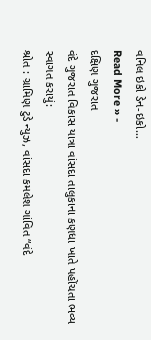વનિલ ઇકો ડેન-ઇકો…
Read More » -
દક્ષિણ ગુજરાત
વંદે ગુજરાત વિકાસ યાત્રા વાંસદા તાલુકાના કણધા ખાતે પહોંચતા ભવ્ય સ્વાગત કરાયું:
શ્રોત : ગ્રામિણ ટુડે ન્યુઝ, વાંસદા કમલેશ ગાંવિત “વંદે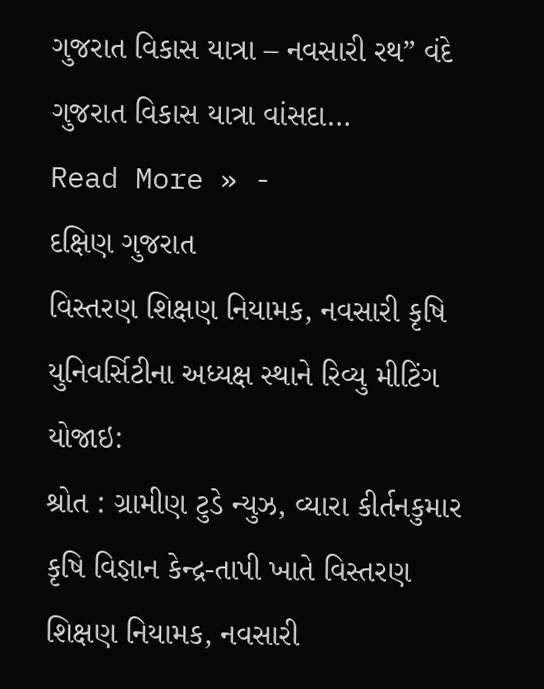ગુજરાત વિકાસ યાત્રા – નવસારી રથ” વંદે ગુજરાત વિકાસ યાત્રા વાંસદા…
Read More » -
દક્ષિણ ગુજરાત
વિસ્તરણ શિક્ષણ નિયામક, નવસારી કૃષિ યુનિવર્સિટીના અધ્યક્ષ સ્થાને રિવ્યુ મીટિંગ યોજાઇ:
શ્રોત : ગ્રામીણ ટુડે ન્યુઝ, વ્યારા કીર્તનકુમાર કૃષિ વિજ્ઞાન કેન્દ્ર-તાપી ખાતે વિસ્તરણ શિક્ષણ નિયામક, નવસારી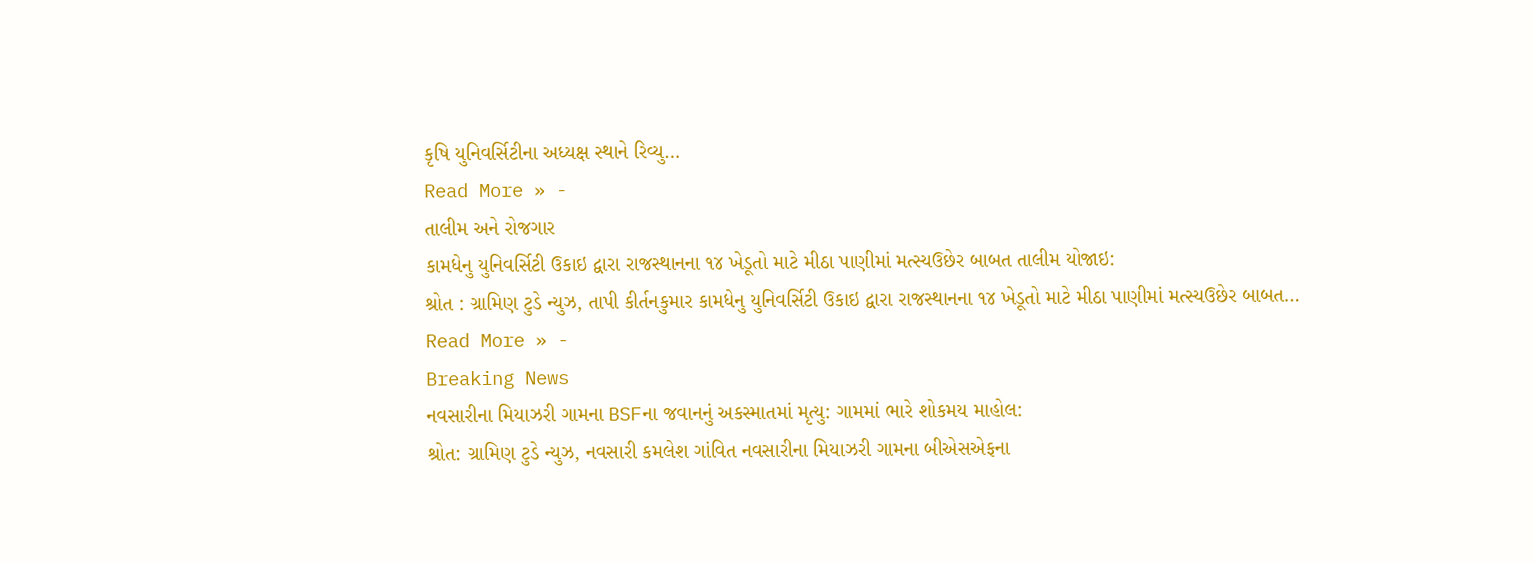કૃષિ યુનિવર્સિટીના અધ્યક્ષ સ્થાને રિવ્યુ…
Read More » -
તાલીમ અને રોજગાર
કામધેનુ યુનિવર્સિટી ઉકાઇ દ્વારા રાજસ્થાનના ૧૪ ખેડૂતો માટે મીઠા પાણીમાં મત્સ્યઉછેર બાબત તાલીમ યોજાઇ:
શ્રોત : ગ્રામિણ ટુડે ન્યુઝ, તાપી કીર્તનકુમાર કામધેનુ યુનિવર્સિટી ઉકાઇ દ્વારા રાજસ્થાનના ૧૪ ખેડૂતો માટે મીઠા પાણીમાં મત્સ્યઉછેર બાબત…
Read More » -
Breaking News
નવસારીના મિયાઝરી ગામના BSFના જવાનનું અકસ્માતમાં મૃત્યુ: ગામમાં ભારે શોકમય માહોલ:
શ્રોત: ગ્રામિણ ટુડે ન્યુઝ, નવસારી કમલેશ ગાંવિત નવસારીના મિયાઝરી ગામના બીએસએફના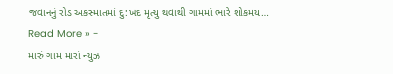જવાનનું રોડ અકસ્માતમાં દુ:ખદ મૃત્યુ થવાથી ગામમાં ભારે શોકમય…
Read More » -
મારું ગામ મારાં ન્યુઝ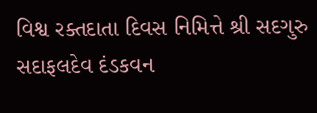વિશ્વ રક્તદાતા દિવસ નિમિત્તે શ્રી સદગુરુ સદાફલદેવ દંડકવન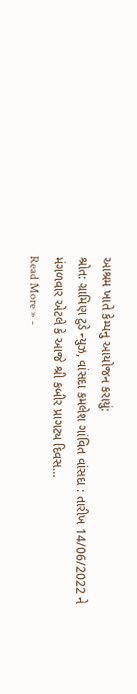આશ્રમ ખાતે કેમ્પનુ આયોજન કરાયું:
શ્રોત: ગ્રામિણ ટુડે ન્યુઝ, વાંસદા કમલેશ ગાંવિત વાંસદા : તારીખ 14/06/2022 ને મંગળવાર એટલે કે આજે શ્રી કબીર પ્રાગટ્ય દિવસ…
Read More » -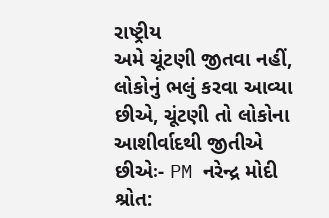રાષ્ટ્રીય
અમે ચૂંટણી જીતવા નહીં, લોકોનું ભલું કરવા આવ્યા છીએ, ચૂંટણી તો લોકોના આશીર્વાદથી જીતીએ છીએઃ- PM નરેન્દ્ર મોદી
શ્રોત: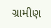ગ્રામીણ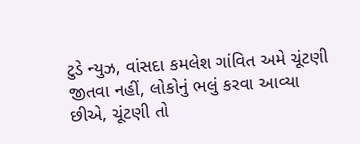ટુડે ન્યુઝ, વાંસદા કમલેશ ગાંવિત અમે ચૂંટણી જીતવા નહીં, લોકોનું ભલું કરવા આવ્યા છીએ, ચૂંટણી તો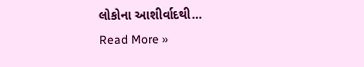લોકોના આશીર્વાદથી…
Read More »